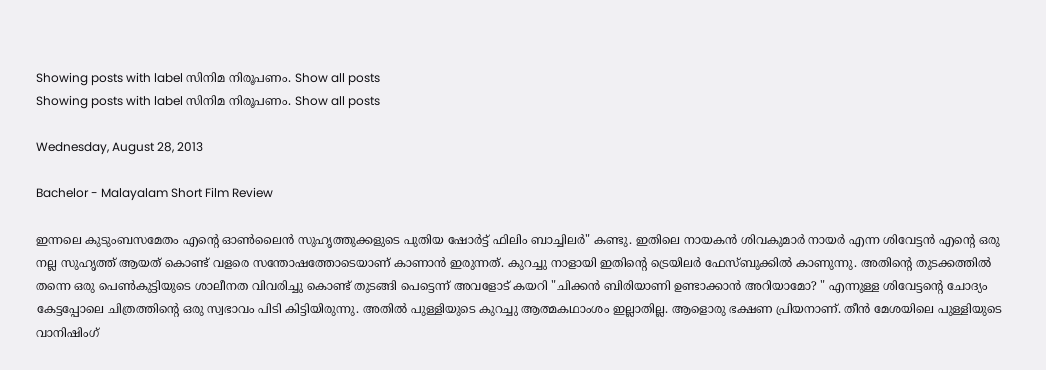Showing posts with label സിനിമ നിരൂപണം. Show all posts
Showing posts with label സിനിമ നിരൂപണം. Show all posts

Wednesday, August 28, 2013

Bachelor - Malayalam Short Film Review

ഇന്നലെ കുടുംബസമേതം എന്റെ ഓണ്‍ലൈന്‍ സുഹൃത്തുക്കളുടെ പുതിയ ഷോര്‍ട്ട് ഫിലിം ബാച്ചിലര്‍" കണ്ടു. ഇതിലെ നായകന്‍ ശിവകുമാര്‍ നായര്‍ എന്ന ശിവേട്ടന്‍ എന്‍റെ ഒരു നല്ല സുഹൃത്ത് ആയത് കൊണ്ട് വളരെ സന്തോഷത്തോടെയാണ് കാണാന്‍ ഇരുന്നത്. കുറച്ചു നാളായി ഇതിന്റെ ട്രെയിലര്‍ ഫേസ്ബുക്കില്‍ കാണുന്നു. അതിന്റെ തുടക്കത്തില്‍ തന്നെ ഒരു പെണ്‍കുട്ടിയുടെ ശാലീനത വിവരിച്ചു കൊണ്ട് തുടങ്ങി പെട്ടെന്ന് അവളോട്‌ കയറി "ചിക്കന്‍ ബിരിയാണി ഉണ്ടാക്കാന്‍ അറിയാമോ? " എന്നുള്ള ശിവേട്ടന്‍റെ ചോദ്യം കേട്ടപ്പോലെ ചിത്രത്തിന്റെ ഒരു സ്വഭാവം പിടി കിട്ടിയിരുന്നു. അതില്‍ പുള്ളിയുടെ കുറച്ചു ആത്മകഥാംശം ഇല്ലാതില്ല. ആളൊരു ഭക്ഷണ പ്രിയനാണ്. തീന്‍ മേശയിലെ പുള്ളിയുടെ വാനിഷിംഗ്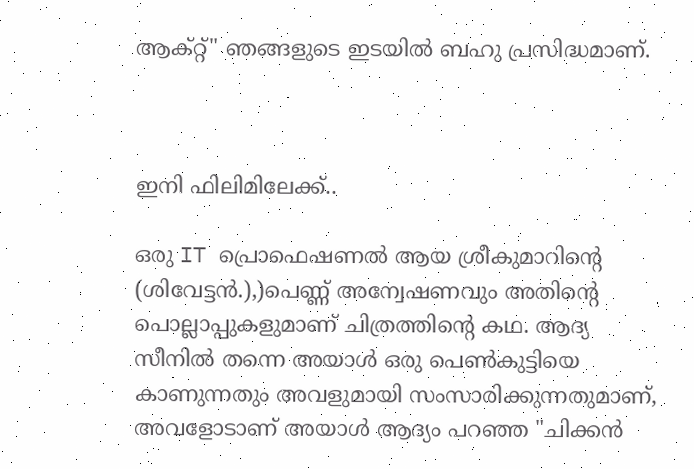ആക്റ്റ്‌" ഞങ്ങളുടെ ഇടയില്‍ ബഹു പ്രസിദ്ധമാണ്.



ഇനി ഫിലിമിലേക്ക്..

ഒരു IT പ്രൊഫെഷണല്‍ ആയ ശ്രീകുമാറിന്‍റെ (ശിവേട്ടന്‍.),)പെണ്ണ് അന്വേഷണവും അതിന്‍റെ പൊല്ലാപ്പുകളുമാണ് ചിത്രത്തിന്‍റെ കഥ. ആദ്യ സീനില്‍ തന്നെ അയാള്‍ ഒരു പെണ്‍കുട്ടിയെ കാണുന്നതും അവളുമായി സംസാരിക്കുന്നതുമാണ്, അവളോടാണ് അയാള്‍ ആദ്യം പറഞ്ഞ "ചിക്കന്‍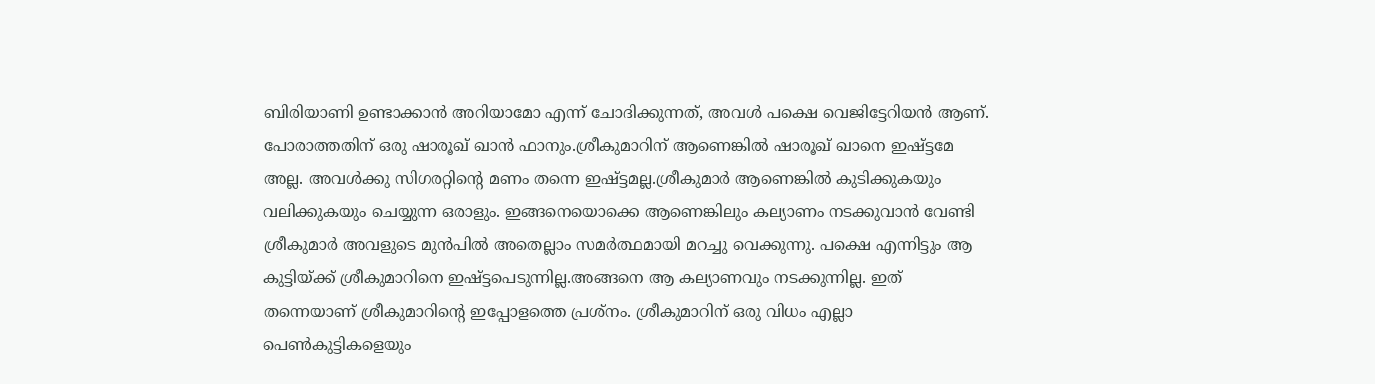ബിരിയാണി ഉണ്ടാക്കാന്‍ അറിയാമോ എന്ന് ചോദിക്കുന്നത്, അവള്‍ പക്ഷെ വെജിട്ടേറിയന്‍ ആണ്. പോരാത്തതിന് ഒരു ഷാരൂഖ്‌ ഖാന്‍ ഫാനും.ശ്രീകുമാറിന് ആണെങ്കില്‍ ഷാരൂഖ്‌ ഖാനെ ഇഷ്ട്ടമേ അല്ല. അവള്‍ക്കു സിഗരറ്റിന്‍റെ മണം തന്നെ ഇഷ്ട്ടമല്ല.ശ്രീകുമാര്‍ ആണെങ്കില്‍ കുടിക്കുകയും വലിക്കുകയും ചെയ്യുന്ന ഒരാളും. ഇങ്ങനെയൊക്കെ ആണെങ്കിലും കല്യാണം നടക്കുവാന്‍ വേണ്ടി ശ്രീകുമാര്‍ അവളുടെ മുന്‍പില്‍ അതെല്ലാം സമര്‍ത്ഥമായി മറച്ചു വെക്കുന്നു. പക്ഷെ എന്നിട്ടും ആ കുട്ടിയ്ക്ക് ശ്രീകുമാറിനെ ഇഷ്ട്ടപെടുന്നില്ല.അങ്ങനെ ആ കല്യാണവും നടക്കുന്നില്ല. ഇത് തന്നെയാണ് ശ്രീകുമാറിന്‍റെ ഇപ്പോളത്തെ പ്രശ്നം. ശ്രീകുമാറിന് ഒരു വിധം എല്ലാ പെണ്‍കുട്ടികളെയും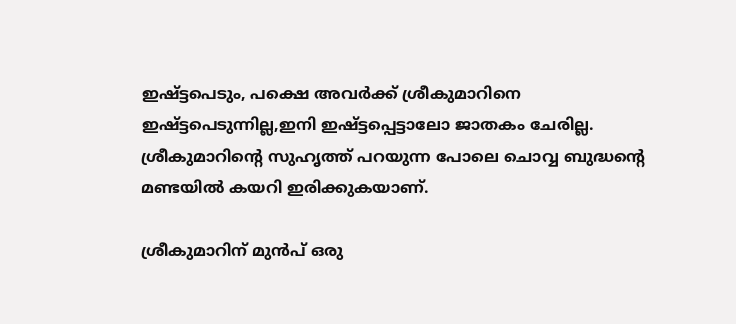ഇഷ്ട്ടപെടും, പക്ഷെ അവര്‍ക്ക്‌ ശ്രീകുമാറിനെ ഇഷ്ട്ടപെടുന്നില്ല,ഇനി ഇഷ്ട്ടപ്പെട്ടാലോ ജാതകം ചേരില്ല. ശ്രീകുമാറിന്റെ സുഹൃത്ത് പറയുന്ന പോലെ ചൊവ്വ ബുദ്ധന്‍റെ മണ്ടയില്‍ കയറി ഇരിക്കുകയാണ്.

ശ്രീകുമാറിന് മുന്‍പ്‌ ഒരു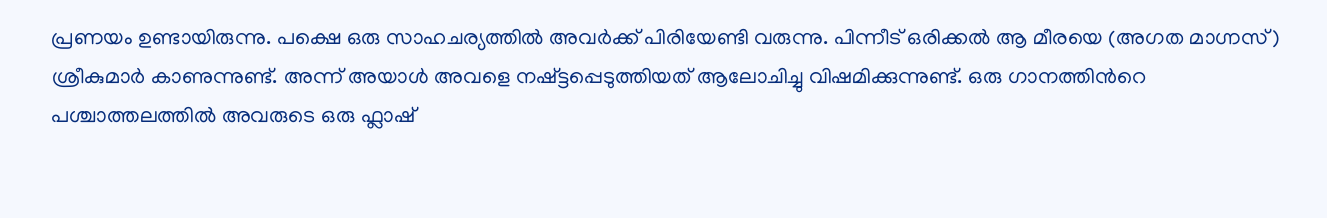പ്രണയം ഉണ്ടായിരുന്നു. പക്ഷെ ഒരു സാഹചര്യത്തില്‍ അവര്‍ക്ക് പിരിയേണ്ടി വരുന്നു. പിന്നീട് ഒരിക്കല്‍ ആ മീരയെ (അഗത മാഗ്നസ്) ശ്രീകുമാര്‍ കാണുന്നുണ്ട്. അന്ന് അയാള്‍ അവളെ നഷ്ട്ടപ്പെടുത്തിയത് ആലോചിച്ചു വിഷമിക്കുന്നുണ്ട്. ഒരു ഗാനത്തിന്‍റെ പശ്ചാത്തലത്തില്‍ അവരുടെ ഒരു ഫ്ലാഷ്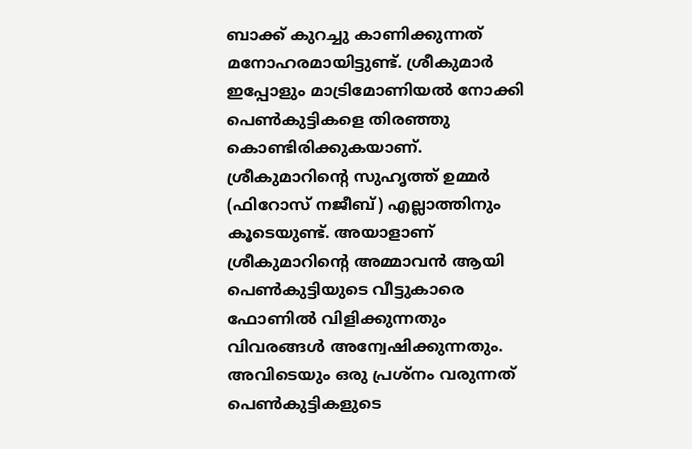ബാക്ക്‌ കുറച്ചു കാണിക്കുന്നത് മനോഹരമായിട്ടുണ്ട്. ശ്രീകുമാര്‍ ഇപ്പോളും മാട്രിമോണിയല്‍ നോക്കി പെണ്‍കുട്ടികളെ തിരഞ്ഞു കൊണ്ടിരിക്കുകയാണ്. ശ്രീകുമാറിന്റെ സുഹൃത്ത് ഉമ്മര്‍ (ഫിറോസ്‌ നജീബ്) എല്ലാത്തിനും കൂടെയുണ്ട്. അയാളാണ് ശ്രീകുമാറിന്‍റെ അമ്മാവന്‍ ആയി പെണ്‍കുട്ടിയുടെ വീട്ടുകാരെ ഫോണില്‍ വിളിക്കുന്നതും വിവരങ്ങള്‍ അന്വേഷിക്കുന്നതും. അവിടെയും ഒരു പ്രശ്നം വരുന്നത് പെണ്‍കുട്ടികളുടെ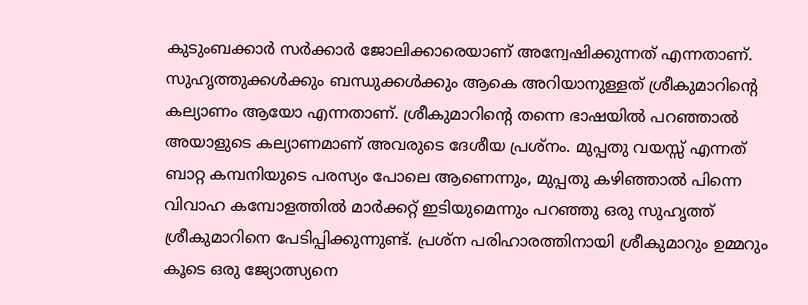കുടുംബക്കാര്‍ സര്‍ക്കാര്‍ ജോലിക്കാരെയാണ് അന്വേഷിക്കുന്നത് എന്നതാണ്. സുഹൃത്തുക്കള്‍ക്കും ബന്ധുക്കള്‍ക്കും ആകെ അറിയാനുള്ളത് ശ്രീകുമാറിന്‍റെ കല്യാണം ആയോ എന്നതാണ്. ശ്രീകുമാറിന്‍റെ തന്നെ ഭാഷയില്‍ പറഞ്ഞാല്‍ അയാളുടെ കല്യാണമാണ് അവരുടെ ദേശീയ പ്രശ്നം. മുപ്പതു വയസ്സ് എന്നത് ബാറ്റ കമ്പനിയുടെ പരസ്യം പോലെ ആണെന്നും, മുപ്പതു കഴിഞ്ഞാല്‍ പിന്നെ വിവാഹ കമ്പോളത്തില്‍ മാര്‍ക്കറ്റ്‌ ഇടിയുമെന്നും പറഞ്ഞു ഒരു സുഹൃത്ത് ശ്രീകുമാറിനെ പേടിപ്പിക്കുന്നുണ്ട്. പ്രശ്ന പരിഹാരത്തിനായി ശ്രീകുമാറും ഉമ്മറും കൂടെ ഒരു ജ്യോത്സ്യനെ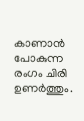കാണാന്‍ പോകുന്ന രംഗം ചിരി ഉണര്‍ത്തും.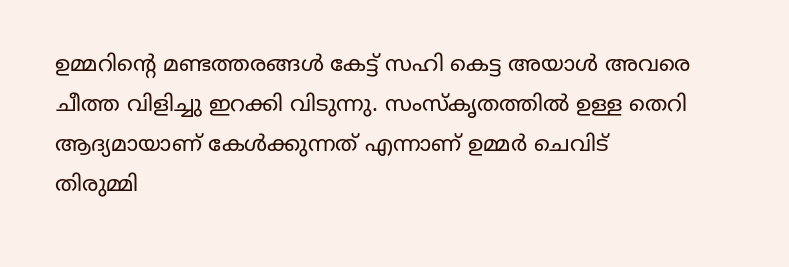ഉമ്മറിന്റെ മണ്ടത്തരങ്ങള്‍ കേട്ട് സഹി കെട്ട അയാള്‍ അവരെ ചീത്ത വിളിച്ചു ഇറക്കി വിടുന്നു. സംസ്കൃതത്തില്‍ ഉള്ള തെറി ആദ്യമായാണ് കേള്‍ക്കുന്നത് എന്നാണ് ഉമ്മര്‍ ചെവിട് തിരുമ്മി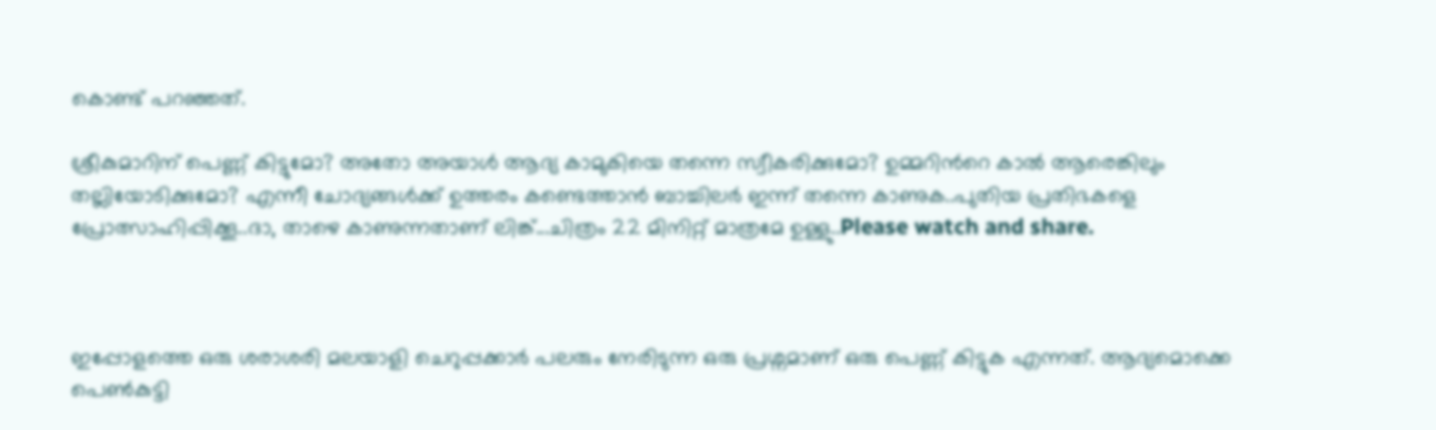കൊണ്ട് പറഞ്ഞത്.

ശ്രീകുമാറിന് പെണ്ണ് കിട്ടുമോ? അതോ അയാള്‍ ആദ്യ കാമുകിയെ തന്നെ സ്വീകരിക്കുമോ? ഉമ്മറിന്‍റെ കാല്‍ ആരെങ്കിലും തല്ലിയോടിക്കുമോ? എന്നീ ചോദ്യങ്ങള്‍ക്ക്‌ ഉത്തരം കണ്ടെത്താന്‍ ബാച്ചിലര്‍ ഇന്ന് തന്നെ കാണുക..പുതിയ പ്രതിഭകളെ പ്രോത്സാഹിപ്പിക്കൂ..ദാ, താഴെ കാണുന്നതാണ് ലിങ്ക്...ചിത്രം 22 മിനിറ്റ് മാത്രമേ ഉള്ളു..Please watch and share.



ഇപ്പോളത്തെ ഒരു ശരാശരി മലയാളി ചെറുപ്പക്കാര്‍ പലരും നേരിടുന്ന ഒരു പ്രശ്നമാണ് ഒരു പെണ്ണ് കിട്ടുക എന്നത്. ആദ്യമൊക്കെ പെണ്‍കുട്ടി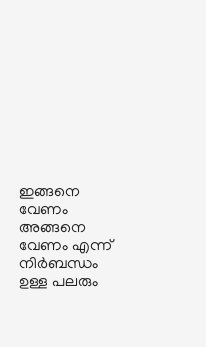ഇങ്ങനെ വേണം അങ്ങനെ വേണം എന്ന് നിര്‍ബന്ധം ഉള്ള പലരും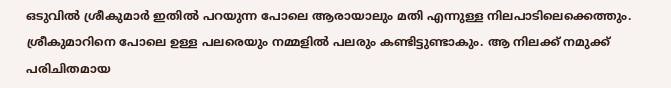ഒടുവില്‍ ശ്രീകുമാര്‍ ഇതില്‍ പറയുന്ന പോലെ ആരായാലും മതി എന്നുള്ള നിലപാടിലെക്കെത്തും. ശ്രീകുമാറിനെ പോലെ ഉള്ള പലരെയും നമ്മളില്‍ പലരും കണ്ടിട്ടുണ്ടാകും. ആ നിലക്ക് നമുക്ക് പരിചിതമായ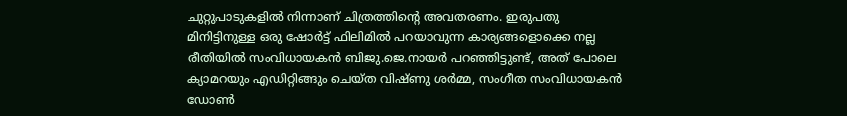ചുറ്റുപാടുകളില്‍ നിന്നാണ് ചിത്രത്തിന്റെ അവതരണം. ഇരുപതു മിനിട്ടിനുള്ള ഒരു ഷോര്‍ട്ട് ഫിലിമില്‍ പറയാവുന്ന കാര്യങ്ങളൊക്കെ നല്ല രീതിയില്‍ സംവിധായകന്‍ ബിജു.ജെ.നായര്‍ പറഞ്ഞിട്ടുണ്ട്, അത് പോലെ ക്യാമറയും എഡിറ്റിങ്ങും ചെയ്ത വിഷ്ണു ശര്‍മ്മ, സംഗീത സംവിധായകന്‍ ഡോണ്‍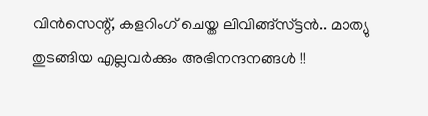വിന്‍സെന്റ്, കളറിംഗ് ചെയ്ത ലിവിങ്ങ്സ്ട്ടന്‍.. മാത്യു തുടങ്ങിയ എല്ലവര്‍ക്കും അഭിനന്ദനങ്ങള്‍ !!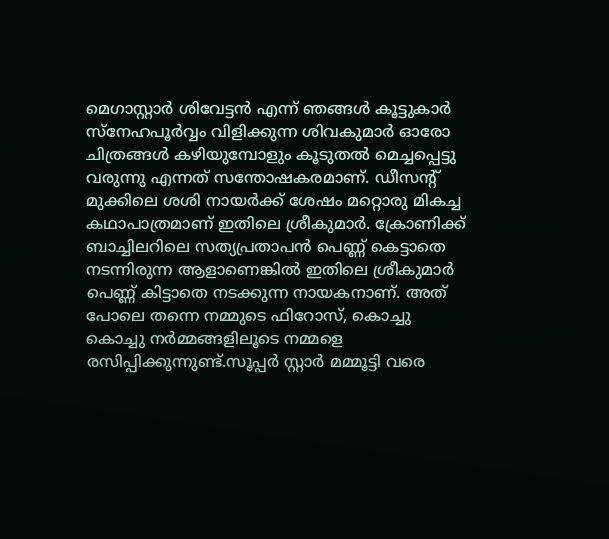മെഗാസ്റ്റാര്‍ ശിവേട്ടന്‍ എന്ന് ഞങ്ങള്‍ കൂട്ടുകാര്‍ സ്നേഹപൂര്‍വ്വം വിളിക്കുന്ന ശിവകുമാര്‍ ഓരോ ചിത്രങ്ങള്‍ കഴിയുമ്പോളും കൂടുതല്‍ മെച്ചപ്പെട്ടു വരുന്നു എന്നത് സന്തോഷകരമാണ്. ഡീസന്റ് മുക്കിലെ ശശി നായര്‍ക്ക് ശേഷം മറ്റൊരു മികച്ച കഥാപാത്രമാണ് ഇതിലെ ശ്രീകുമാര്‍. ക്രോണിക്ക് ബാച്ചിലറിലെ സത്യപ്രതാപന്‍ പെണ്ണ് കെട്ടാതെ നടന്നിരുന്ന ആളാണെങ്കില്‍ ഇതിലെ ശ്രീകുമാര്‍ പെണ്ണ് കിട്ടാതെ നടക്കുന്ന നായകനാണ്. അത് പോലെ തന്നെ നമ്മുടെ ഫിറോസ്‌, കൊച്ചു കൊച്ചു നര്‍മ്മങ്ങളിലൂടെ നമ്മളെ രസിപ്പിക്കുന്നുണ്ട്.സൂപ്പര്‍ സ്റ്റാര്‍ മമ്മൂട്ടി വരെ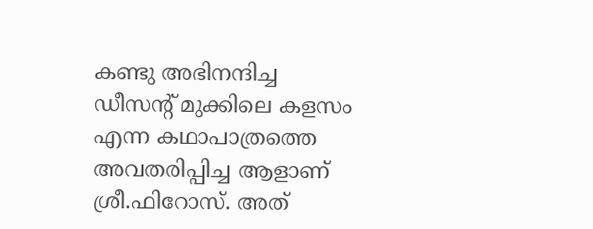കണ്ടു അഭിനന്ദിച്ച ഡീസന്റ് മുക്കിലെ കളസം എന്ന കഥാപാത്രത്തെ അവതരിപ്പിച്ച ആളാണ് ശ്രീ.ഫിറോസ്‌. അത്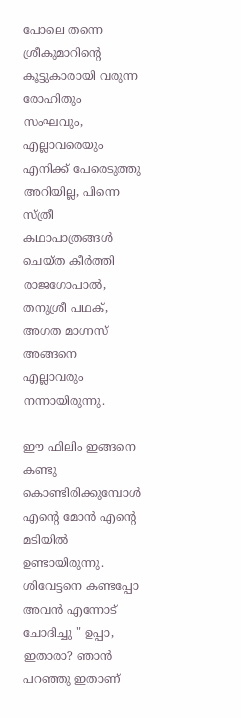പോലെ തന്നെ ശ്രീകുമാറിന്‍റെ കൂട്ടുകാരായി വരുന്ന രോഹിതും സംഘവും, എല്ലാവരെയും എനിക്ക് പേരെടുത്തു അറിയില്ല, പിന്നെ സ്ത്രീ കഥാപാത്രങ്ങള്‍ ചെയ്ത കീര്‍ത്തി രാജഗോപാല്‍, തനുശ്രീ പഥക്, അഗത മാഗ്നസ് അങ്ങനെ എല്ലാവരും നന്നായിരുന്നു.

ഈ ഫിലിം ഇങ്ങനെ കണ്ടു കൊണ്ടിരിക്കുമ്പോള്‍ എന്റെ മോന്‍ എന്‍റെ മടിയില്‍ ഉണ്ടായിരുന്നു. ശിവേട്ടനെ കണ്ടപ്പോ അവന്‍ എന്നോട് ചോദിച്ചു " ഉപ്പാ, ഇതാരാ? ഞാന്‍ പറഞ്ഞു ഇതാണ്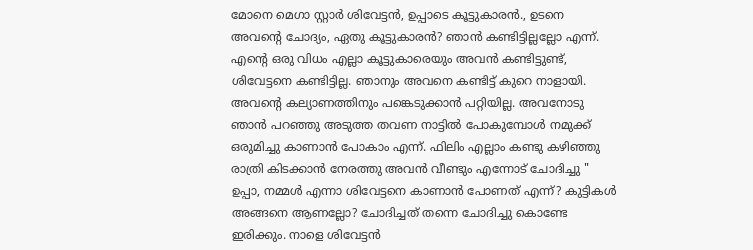മോനെ മെഗാ സ്റ്റാര്‍ ശിവേട്ടന്‍, ഉപ്പാടെ കൂട്ടുകാരന്‍., ഉടനെ അവന്‍റെ ചോദ്യം, ഏതു കൂട്ടുകാരന്‍? ഞാന്‍ കണ്ടിട്ടില്ലല്ലോ എന്ന്. എന്‍റെ ഒരു വിധം എല്ലാ കൂട്ടുകാരെയും അവന്‍ കണ്ടിട്ടുണ്ട്, ശിവേട്ടനെ കണ്ടിട്ടില്ല. ഞാനും അവനെ കണ്ടിട്ട് കുറെ നാളായി. അവന്‍റെ കല്യാണത്തിനും പങ്കെടുക്കാന്‍ പറ്റിയില്ല. അവനോടു ഞാന്‍ പറഞ്ഞു അടുത്ത തവണ നാട്ടില്‍ പോകുമ്പോള്‍ നമുക്ക് ഒരുമിച്ചു കാണാന്‍ പോകാം എന്ന്. ഫിലിം എല്ലാം കണ്ടു കഴിഞ്ഞു രാത്രി കിടക്കാന്‍ നേരത്തു അവന്‍ വീണ്ടും എന്നോട് ചോദിച്ചു " ഉപ്പാ, നമ്മള്‍ എന്നാ ശിവേട്ടനെ കാണാന്‍ പോണത് എന്ന്? കുട്ടികള്‍ അങ്ങനെ ആണല്ലോ? ചോദിച്ചത് തന്നെ ചോദിച്ചു കൊണ്ടേ ഇരിക്കും. നാളെ ശിവേട്ടന്‍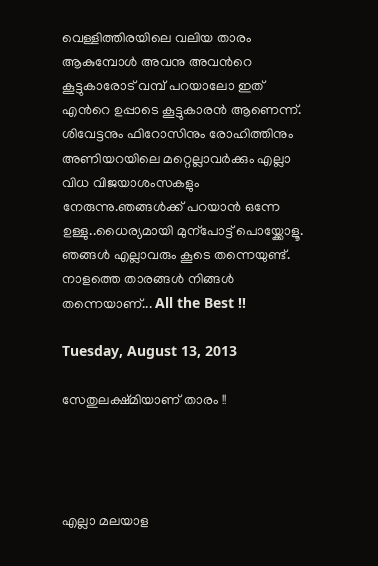വെള്ളിത്തിരയിലെ വലിയ താരം ആകുമ്പോള്‍ അവനു അവന്‍റെ കൂട്ടുകാരോട് വമ്പ് പറയാലോ ഇത് എന്‍റെ ഉപ്പാടെ കൂട്ടുകാരന്‍ ആണെന്ന്. ശിവേട്ടനും ഫിറോസിനും രോഹിത്തിനും അണിയറയിലെ മറ്റെല്ലാവര്‍ക്കും എല്ലാ വിധ വിജയാശംസകളും നേരുന്നു.ഞങ്ങള്‍ക്ക്‌ പറയാന്‍ ഒന്നേ ഉള്ളു..ധൈര്യമായി മുന്പോട്ട് പൊയ്ക്കോളൂ. ഞങ്ങള്‍ എല്ലാവരും കൂടെ തന്നെയുണ്ട്. നാളത്തെ താരങ്ങള്‍ നിങ്ങള്‍ തന്നെയാണ്... All the Best !!

Tuesday, August 13, 2013

സേതുലക്ഷ്മിയാണ് താരം !!




എല്ലാ മലയാള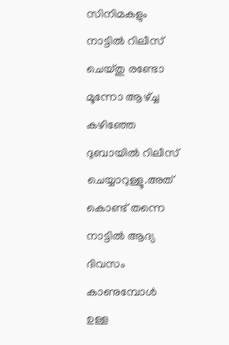സിനിമകളും നാട്ടില്‍ റിലീസ്‌ ചെയ്തു രണ്ടോ മൂന്നോ ആഴ്ച്ച കഴിഞ്ഞേ ദുബായില്‍ റിലീസ്‌ ചെയ്യാറുള്ളൂ.അത് കൊണ്ട് തന്നെ നാട്ടില്‍ ആദ്യ ദിവസം കാണുമ്പോള്‍ ഉള്ള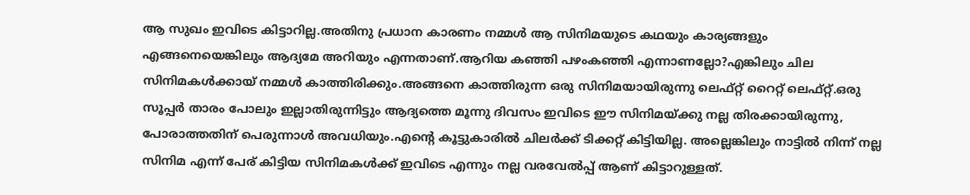ആ സുഖം ഇവിടെ കിട്ടാറില്ല.അതിനു പ്രധാന കാരണം നമ്മള്‍ ആ സിനിമയുടെ കഥയും കാര്യങ്ങളും എങ്ങനെയെങ്കിലും ആദ്യമേ അറിയും എന്നതാണ്.ആറിയ കഞ്ഞി പഴംകഞ്ഞി എന്നാണല്ലോ?എങ്കിലും ചില സിനിമകള്‍ക്കായ്‌ നമ്മള്‍ കാത്തിരിക്കും.അങ്ങനെ കാത്തിരുന്ന ഒരു സിനിമയായിരുന്നു ലെഫ്റ്റ് റൈറ്റ് ലെഫ്റ്റ്.ഒരു സൂപ്പര്‍ താരം പോലും ഇല്ലാതിരുന്നിട്ടും ആദ്യത്തെ മൂന്നു ദിവസം ഇവിടെ ഈ സിനിമയ്ക്കു നല്ല തിരക്കായിരുന്നു, പോരാത്തതിന് പെരുന്നാള്‍ അവധിയും.എന്റെ കൂട്ടുകാരില്‍ ചിലര്‍ക്ക് ടിക്കറ്റ്‌ കിട്ടിയില്ല. അല്ലെങ്കിലും നാട്ടില്‍ നിന്ന് നല്ല സിനിമ എന്ന് പേര് കിട്ടിയ സിനിമകള്‍ക്ക്‌ ഇവിടെ എന്നും നല്ല വരവേല്‍പ്പ് ആണ് കിട്ടാറുള്ളത്.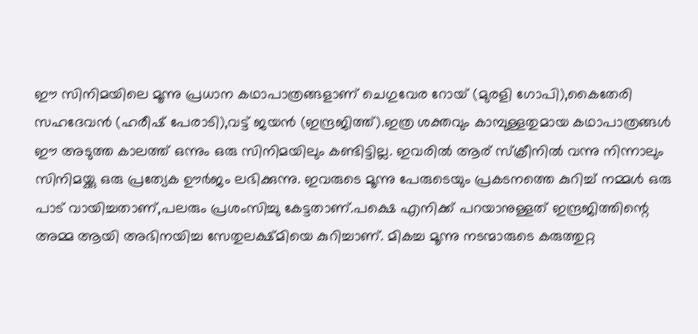ഈ സിനിമയിലെ മൂന്നു പ്രധാന കഥാപാത്രങ്ങളാണ് ചെഗുവേര റോയ്‌ (മുരളി ഗോപി),കൈതേരി സഹദേവന്‍ (ഹരീഷ് പേരാടി),വട്ട് ജയന്‍ (ഇന്ദ്രജിത്ത്).ഇത്ര ശക്തവും കാമ്പുള്ളതുമായ കഥാപാത്രങ്ങള്‍ ഈ അടുത്ത കാലത്ത് ഒന്നും ഒരു സിനിമയിലും കണ്ടിട്ടില്ല. ഇവരില്‍ ആര് സ്ക്രീനില്‍ വന്നു നിന്നാലും സിനിമയ്ക്കു ഒരു പ്രത്യേക ഊര്‍ജം ലഭിക്കുന്നു. ഇവരുടെ മൂന്നു പേരുടെയും പ്രകടനത്തെ കുറിച്ച് നമ്മള്‍ ഒരു പാട് വായിച്ചതാണ്,പലരും പ്രശംസിച്ചു കേട്ടതാണ്.പക്ഷെ എനിക്ക് പറയാനുള്ളത് ഇന്ദ്രജിത്തിന്റെ അമ്മ ആയി അഭിനയിച്ച സേതുലക്ഷ്മിയെ കുറിച്ചാണ്. മികച്ച മൂന്നു നടന്മാരുടെ കരുത്തുറ്റ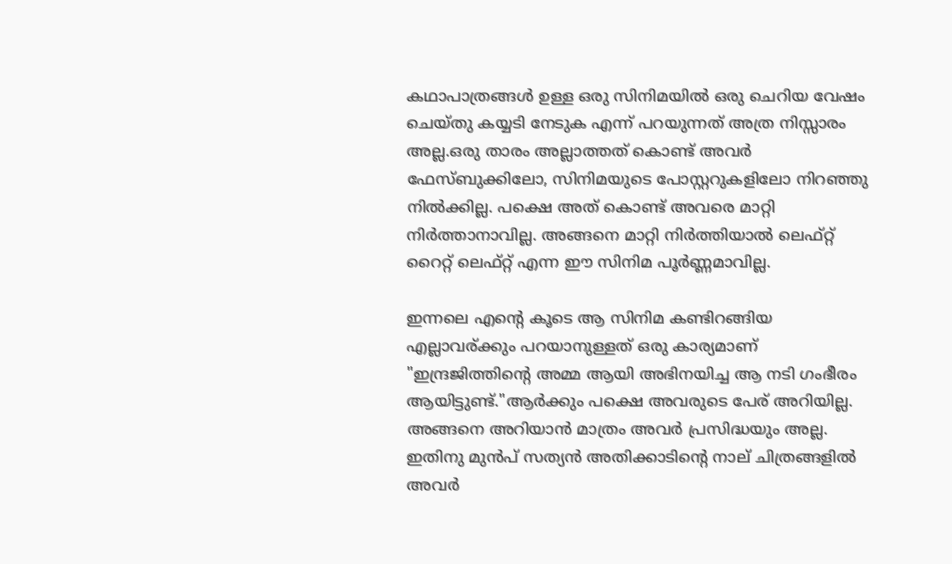കഥാപാത്രങ്ങള്‍ ഉള്ള ഒരു സിനിമയില്‍ ഒരു ചെറിയ വേഷം ചെയ്തു കയ്യടി നേടുക എന്ന് പറയുന്നത് അത്ര നിസ്സാരം അല്ല.ഒരു താരം അല്ലാത്തത് കൊണ്ട് അവര്‍ ഫേസ്ബുക്കിലോ, സിനിമയുടെ പോസ്റ്ററുകളിലോ നിറഞ്ഞു നില്‍ക്കില്ല. പക്ഷെ അത് കൊണ്ട് അവരെ മാറ്റി നിര്‍ത്താനാവില്ല. അങ്ങനെ മാറ്റി നിര്‍ത്തിയാല്‍ ലെഫ്റ്റ് റൈറ്റ് ലെഫ്റ്റ് എന്ന ഈ സിനിമ പൂര്‍ണ്ണമാവില്ല.

ഇന്നലെ എന്റെ കൂടെ ആ സിനിമ കണ്ടിറങ്ങിയ എല്ലാവര്ക്കും പറയാനുള്ളത് ഒരു കാര്യമാണ് "ഇന്ദ്രജിത്തിന്റെ അമ്മ ആയി അഭിനയിച്ച ആ നടി ഗംഭീരം ആയിട്ടുണ്ട്."ആര്‍ക്കും പക്ഷെ അവരുടെ പേര് അറിയില്ല. അങ്ങനെ അറിയാന്‍ മാത്രം അവര്‍ പ്രസിദ്ധയും അല്ല. ഇതിനു മുന്‍പ്‌ സത്യന്‍ അതിക്കാടിന്റെ നാല് ചിത്രങ്ങളില്‍ അവര്‍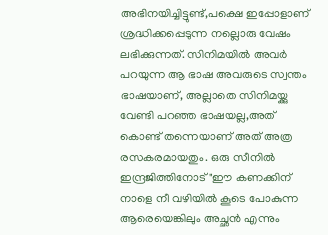അഭിനയിച്ചിട്ടുണ്ട്,പക്ഷെ ഇപ്പോളാണ് ശ്രദ്ധിക്കപ്പെടുന്ന നല്ലൊരു വേഷം ലഭിക്കുന്നത്. സിനിമയില്‍ അവര്‍ പറയുന്ന ആ ഭാഷ അവരുടെ സ്വന്തം ഭാഷയാണ്, അല്ലാതെ സിനിമയ്ക്കു വേണ്ടി പറഞ്ഞ ഭാഷയല്ല,അത് കൊണ്ട് തന്നെയാണ് അത് അത്ര രസകരമായതും. ഒരു സീനില്‍ ഇന്ദ്രജിത്തിനോട് "ഈ കണക്കിന്‌ നാളെ നീ വഴിയില്‍ കൂടെ പോകുന്ന ആരെയെങ്കിലും അച്ഛന്‍ എന്നും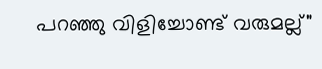പറഞ്ഞു വിളിച്ചോണ്ട് വരുമല്ല്"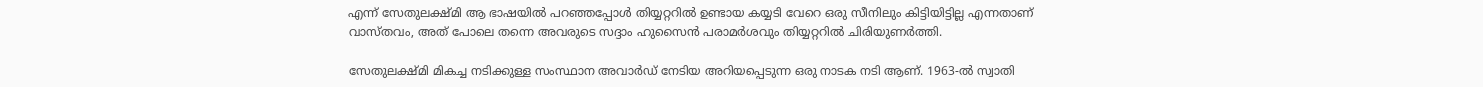എന്ന് സേതുലക്ഷ്മി ആ ഭാഷയില്‍ പറഞ്ഞപ്പോള്‍ തിയ്യറ്ററില്‍ ഉണ്ടായ കയ്യടി വേറെ ഒരു സീനിലും കിട്ടിയിട്ടില്ല എന്നതാണ് വാസ്തവം, അത് പോലെ തന്നെ അവരുടെ സദ്ദാം ഹുസൈന്‍ പരാമര്‍ശവും തിയ്യറ്ററില്‍ ചിരിയുണര്‍ത്തി.

സേതുലക്ഷ്മി മികച്ച നടിക്കുള്ള സംസ്ഥാന അവാര്‍ഡ്‌ നേടിയ അറിയപ്പെടുന്ന ഒരു നാടക നടി ആണ്. 1963-ല്‍ സ്വാതി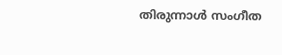തിരുന്നാള്‍ സംഗീത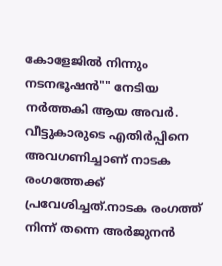കോളേജില്‍ നിന്നും നടനഭൂഷന്‍"" നേടിയ നര്‍ത്തകി ആയ അവര്‍. വീട്ടുകാരുടെ എതിര്‍പ്പിനെ അവഗണിച്ചാണ് നാടക രംഗത്തേക്ക് പ്രവേശിച്ചത്.നാടക രംഗത്ത്‌ നിന്ന് തന്നെ അര്‍ജുനന്‍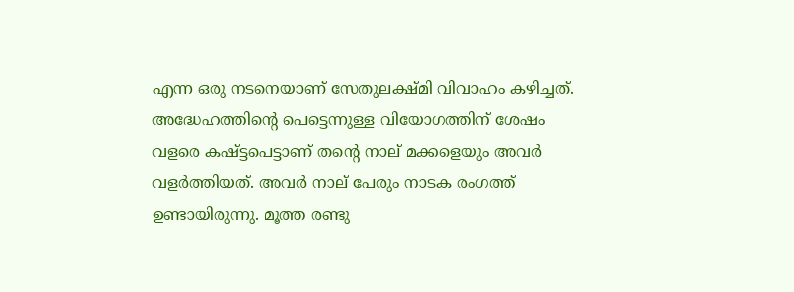എന്ന ഒരു നടനെയാണ് സേതുലക്ഷ്മി വിവാഹം കഴിച്ചത്. അദ്ധേഹത്തിന്റെ പെട്ടെന്നുള്ള വിയോഗത്തിന് ശേഷം വളരെ കഷ്ട്ടപെട്ടാണ് തന്റെ നാല് മക്കളെയും അവര്‍ വളര്‍ത്തിയത്. അവര്‍ നാല് പേരും നാടക രംഗത്ത്‌ ഉണ്ടായിരുന്നു. മൂത്ത രണ്ടു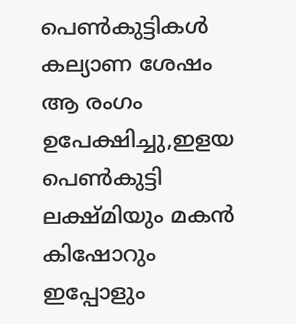പെണ്‍കുട്ടികള്‍ കല്യാണ ശേഷം ആ രംഗം ഉപേക്ഷിച്ചു,ഇളയ പെണ്‍കുട്ടി ലക്ഷ്മിയും മകന്‍ കിഷോറും ഇപ്പോളും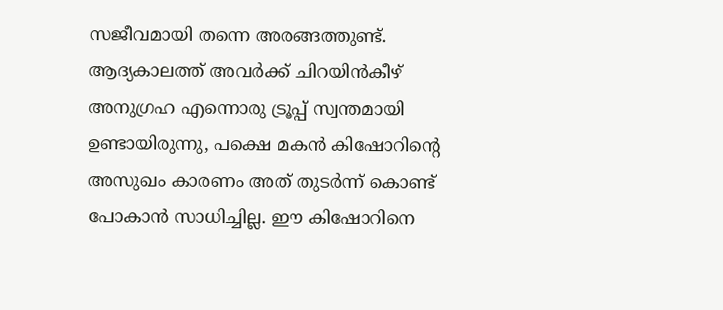സജീവമായി തന്നെ അരങ്ങത്തുണ്ട്. ആദ്യകാലത്ത് അവര്‍ക്ക്‌ ചിറയിന്‍കീഴ്‌ അനുഗ്രഹ എന്നൊരു ട്രൂപ്പ് സ്വന്തമായി ഉണ്ടായിരുന്നു, പക്ഷെ മകന്‍ കിഷോറിന്റെ അസുഖം കാരണം അത് തുടര്‍ന്ന് കൊണ്ട് പോകാന്‍ സാധിച്ചില്ല. ഈ കിഷോറിനെ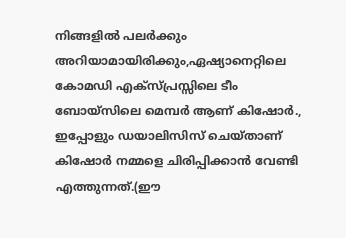നിങ്ങളില്‍ പലര്‍ക്കും അറിയാമായിരിക്കും,ഏഷ്യാനെറ്റിലെ കോമഡി എക്സ്പ്രസ്സിലെ ടീം ബോയ്സിലെ മെമ്പര്‍ ആണ് കിഷോര്‍., ഇപ്പോളും ഡയാലിസിസ്‌ ചെയ്താണ് കിഷോര്‍ നമ്മളെ ചിരിപ്പിക്കാന്‍ വേണ്ടി എത്തുന്നത്.(ഈ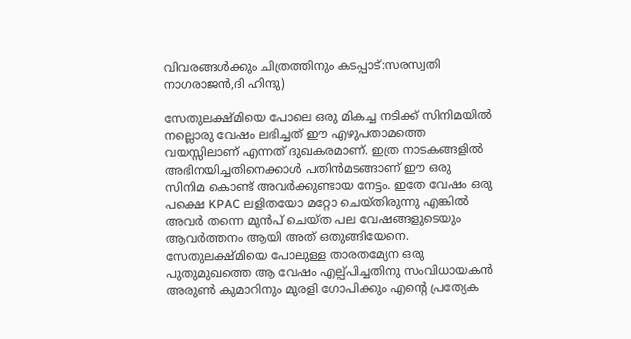വിവരങ്ങള്‍ക്കും ചിത്രത്തിനും കടപ്പാട്:സരസ്വതി നാഗരാജന്‍,ദി ഹിന്ദു)

സേതുലക്ഷ്മിയെ പോലെ ഒരു മികച്ച നടിക്ക് സിനിമയില്‍ നല്ലൊരു വേഷം ലഭിച്ചത് ഈ എഴുപതാമത്തെ വയസ്സിലാണ് എന്നത് ദുഖകരമാണ്. ഇത്ര നാടകങ്ങളില്‍ അഭിനയിച്ചതിനെക്കാള്‍ പതിന്‍മടങ്ങാണ് ഈ ഒരു സിനിമ കൊണ്ട് അവര്‍ക്കുണ്ടായ നേട്ടം. ഇതേ വേഷം ഒരു പക്ഷെ KPAC ലളിതയോ മറ്റോ ചെയ്തിരുന്നു എങ്കില്‍ അവര്‍ തന്നെ മുന്‍പ്‌ ചെയ്ത പല വേഷങ്ങളുടെയും ആവര്‍ത്തനം ആയി അത് ഒതുങ്ങിയേനെ. സേതുലക്ഷ്മിയെ പോലുള്ള താരതമ്യേന ഒരു പുതുമുഖത്തെ ആ വേഷം എല്പ്പിച്ചതിനു സംവിധായകന്‍ അരുണ്‍ കുമാറിനും മുരളി ഗോപിക്കും എന്റെ പ്രത്യേക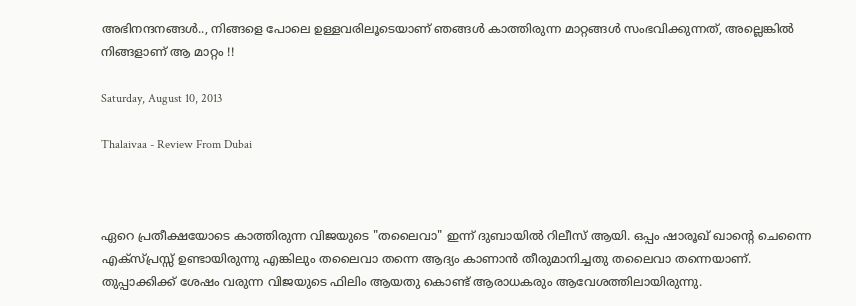അഭിനന്ദനങ്ങള്‍.., നിങ്ങളെ പോലെ ഉള്ളവരിലൂടെയാണ് ഞങ്ങള്‍ കാത്തിരുന്ന മാറ്റങ്ങള്‍ സംഭവിക്കുന്നത്, അല്ലെങ്കില്‍ നിങ്ങളാണ് ആ മാറ്റം !!

Saturday, August 10, 2013

Thalaivaa - Review From Dubai



ഏറെ പ്രതീക്ഷയോടെ കാത്തിരുന്ന വിജയുടെ "തലൈവാ" ഇന്ന് ദുബായില്‍ റിലീസ് ആയി. ഒപ്പം ഷാരൂഖ്‌ ഖാന്റെ ചെന്നൈ എക്സ്പ്രസ്സ്‌ ഉണ്ടായിരുന്നു എങ്കിലും തലൈവാ തന്നെ ആദ്യം കാണാന്‍ തീരുമാനിച്ചതു തലൈവാ തന്നെയാണ്. തുപ്പാക്കിക്ക് ശേഷം വരുന്ന വിജയുടെ ഫിലിം ആയതു കൊണ്ട് ആരാധകരും ആവേശത്തിലായിരുന്നു.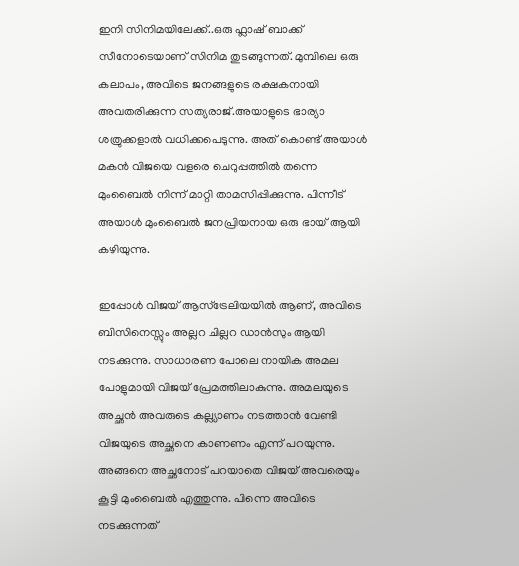ഇനി സിനിമയിലേക്ക്..ഒരു ഫ്ലാഷ് ബാക്ക് സീനോടെയാണ് സിനിമ തുടങ്ങുന്നത്. മുമ്പിലെ ഒരു കലാപം, അവിടെ ജനങ്ങളുടെ രക്ഷകനായി അവതരിക്കുന്ന സത്യരാജ്.അയാളുടെ ഭാര്യാ ശത്രുക്കളാല്‍ വധിക്കപെടുന്നു. അത് കൊണ്ട് അയാള്‍ മകന്‍ വിജയെ വളരെ ചെറുപ്പത്തില്‍ തന്നെ മുംബൈല്‍ നിന്ന് മാറ്റി താമസിപ്പിക്കുന്നു. പിന്നീട് അയാള്‍ മുംബൈല്‍ ജനപ്രിയനായ ഒരു ഭായ് ആയി കഴിയുന്നു.

ഇപ്പോള്‍ വിജയ്‌ ആസ്ട്രേലിയയില്‍ ആണ്, അവിടെ ബിസിനെസ്സും അല്ലറ ചില്ലറ ഡാന്‍സും ആയി നടക്കുന്നു. സാധാരണ പോലെ നായിക അമല പോളുമായി വിജയ്‌ പ്രേമത്തിലാകുന്നു. അമലയുടെ അച്ഛന്‍ അവരുടെ കല്ല്യാണം നടത്താന്‍ വേണ്ടി വിജയുടെ അച്ഛനെ കാണണം എന്ന് പറയുന്നു. അങ്ങനെ അച്ഛനോട് പറയാതെ വിജയ്‌ അവരെയും കൂട്ടി മുംബൈല്‍ എത്തുന്നു. പിന്നെ അവിടെ നടക്കുന്നത്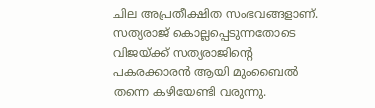ചില അപ്രതീക്ഷിത സംഭവങ്ങളാണ്. സത്യരാജ് കൊല്ലപ്പെടുന്നതോടെ വിജയ്ക്ക് സത്യരാജിന്റെ പകരക്കാരന്‍ ആയി മുംബൈല്‍ തന്നെ കഴിയേണ്ടി വരുന്നു.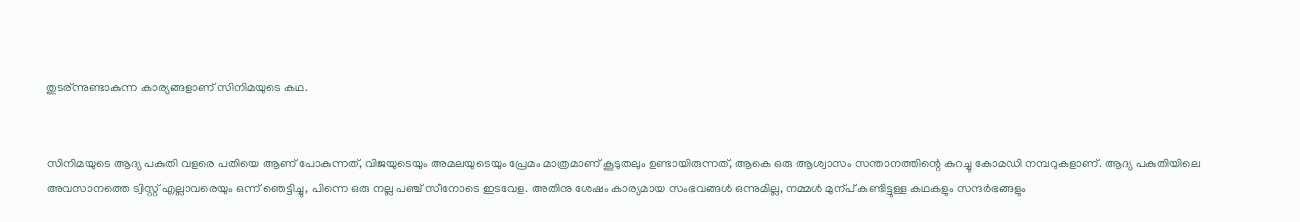തുടര്ന്നുണ്ടാകുന്ന കാര്യങ്ങളാണ് സിനിമയുടെ കഥ.


സിനിമയുടെ ആദ്യ പകുതി വളരെ പതിയെ ആണ് പോകുന്നത്, വിജയുടെയും അമലയുടെയും പ്രേമം മാത്രമാണ് കൂടുതലും ഉണ്ടായിരുന്നത്, ആകെ ഒരു ആശ്വാസം സന്താനത്തിന്റെ കുറച്ചു കോമഡി നമ്പറുകളാണ്. ആദ്യ പകുതിയിലെ അവസാനത്തെ ട്വിസ്റ്റ്‌ എല്ലാവരെയും ഒന്ന് ഞെട്ടിച്ചു, പിന്നെ ഒരു നല്ല പഞ്ച് സീനോടെ ഇടവേള. അതിനു ശേഷം കാര്യമായ സംഭവങ്ങള്‍ ഒന്നുമില്ല, നമ്മള്‍ മുന്പ് കണ്ടിട്ടുള്ള കഥകളും സന്ദര്‍ഭങ്ങളും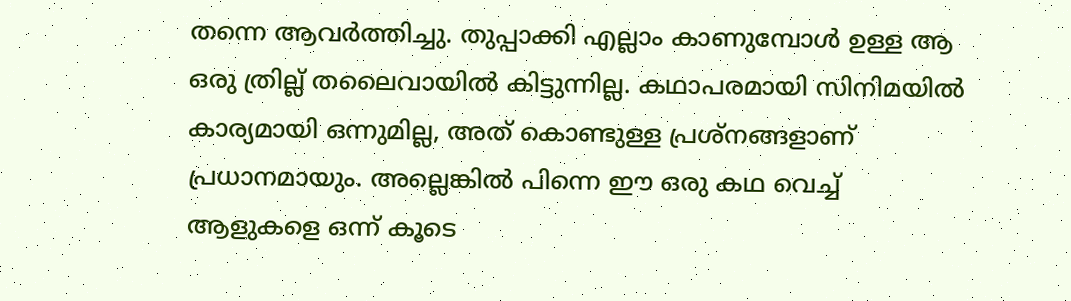തന്നെ ആവര്‍ത്തിച്ചു. തുപ്പാക്കി എല്ലാം കാണുമ്പോള്‍ ഉള്ള ആ ഒരു ത്രില്ല് തലൈവായില്‍ കിട്ടുന്നില്ല. കഥാപരമായി സിനിമയില്‍ കാര്യമായി ഒന്നുമില്ല, അത് കൊണ്ടുള്ള പ്രശ്നങ്ങളാണ് പ്രധാനമായും. അല്ലെങ്കില്‍ പിന്നെ ഈ ഒരു കഥ വെച്ച് ആളുകളെ ഒന്ന് കൂടെ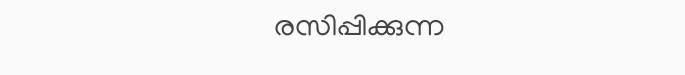രസിപ്പിക്കുന്ന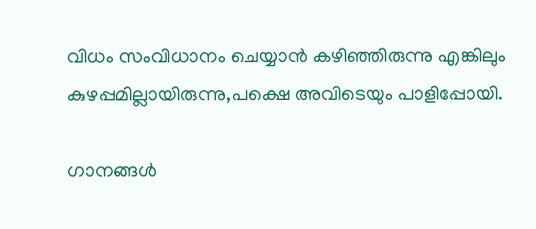വിധം സംവിധാനം ചെയ്യാന്‍ കഴിഞ്ഞിരുന്നു എങ്കിലും കുഴപ്പമില്ലായിരുന്നു,പക്ഷെ അവിടെയും പാളിപ്പോയി.

ഗാനങ്ങള്‍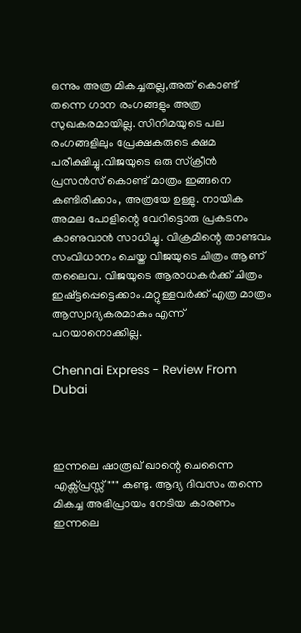ഒന്നും അത്ര മികച്ചതല്ല,അത് കൊണ്ട് തന്നെ ഗാന രംഗങ്ങളും അത്ര സുഖകരമായില്ല. സിനിമയുടെ പല രംഗങ്ങളിലും പ്രേക്ഷകരുടെ ക്ഷമ പരീക്ഷിച്ചു.വിജയുടെ ഒരു സ്ക്രീന്‍ പ്രസന്‍സ് കൊണ്ട് മാത്രം ഇങ്ങനെ കണ്ടിരിക്കാം, അത്രയേ ഉള്ളു. നായിക അമല പോളിന്റെ വേറിട്ടൊരു പ്രകടനം കാണുവാന്‍ സാധിച്ചു. വിക്രമിന്റെ താണ്ടവം സംവിധാനം ചെയ്ത വിജയുടെ ചിത്രം ആണ് തലൈവ. വിജയുടെ ആരാധകര്‍ക്ക് ചിത്രം ഇഷ്ട്ടപ്പെട്ടെക്കാം.മറ്റുള്ളവര്‍ക്ക് എത്ര മാത്രം ആസ്വാദ്യകരമാകും എന്ന് പറയാനൊക്കില്ല.

Chennai Express - Review From Dubai



ഇന്നലെ ഷാരൂഖ് ഖാന്റെ ചെന്നൈ എക്സ്പ്രസ്സ്‌""" കണ്ടു. ആദ്യ ദിവസം തന്നെ മികച്ച അഭിപ്രായം നേടിയ കാരണം ഇന്നലെ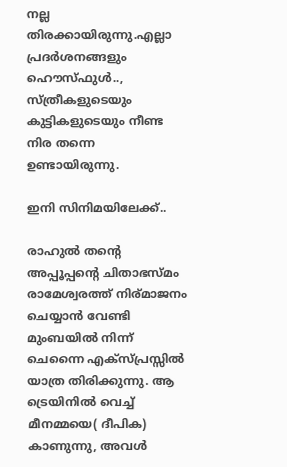നല്ല തിരക്കായിരുന്നു.എല്ലാ പ്രദര്‍ശനങ്ങളും ഹൌസ്ഫുള്‍.., സ്ത്രീകളുടെയും കുട്ടികളുടെയും നീണ്ട നിര തന്നെ ഉണ്ടായിരുന്നു.

ഇനി സിനിമയിലേക്ക്..

രാഹുല്‍ തന്റെ അപ്പൂപ്പന്റെ ചിതാഭസ്മം രാമേശ്വരത്ത് നിര്മാജനം ചെയ്യാന്‍ വേണ്ടി മുംബയില്‍ നിന്ന് ചെന്നൈ എക്സ്പ്രസ്സില്‍ യാത്ര തിരിക്കുന്നു. ആ ട്രെയിനില്‍ വെച്ച് മീനമ്മയെ( ദീപിക) കാണുന്നു, അവള്‍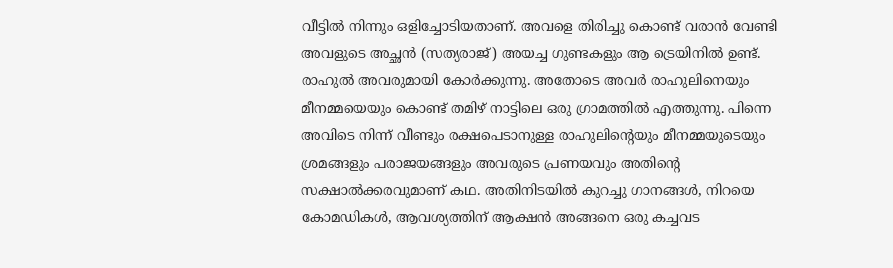വീട്ടില്‍ നിന്നും ഒളിച്ചോടിയതാണ്. അവളെ തിരിച്ചു കൊണ്ട് വരാന്‍ വേണ്ടി അവളുടെ അച്ഛന്‍ (സത്യരാജ്) അയച്ച ഗുണ്ടകളും ആ ട്രെയിനില്‍ ഉണ്ട്. രാഹുല്‍ അവരുമായി കോര്‍ക്കുന്നു. അതോടെ അവര്‍ രാഹുലിനെയും മീനമ്മയെയും കൊണ്ട് തമിഴ്‌ നാട്ടിലെ ഒരു ഗ്രാമത്തില്‍ എത്തുന്നു. പിന്നെ അവിടെ നിന്ന് വീണ്ടും രക്ഷപെടാനുള്ള രാഹുലിന്റെയും മീനമ്മയുടെയും ശ്രമങ്ങളും പരാജയങ്ങളും അവരുടെ പ്രണയവും അതിന്റെ സക്ഷാല്‍ക്കരവുമാണ് കഥ. അതിനിടയില്‍ കുറച്ചു ഗാനങ്ങള്‍, നിറയെ കോമഡികള്‍, ആവശ്യത്തിന് ആക്ഷന്‍ അങ്ങനെ ഒരു കച്ചവട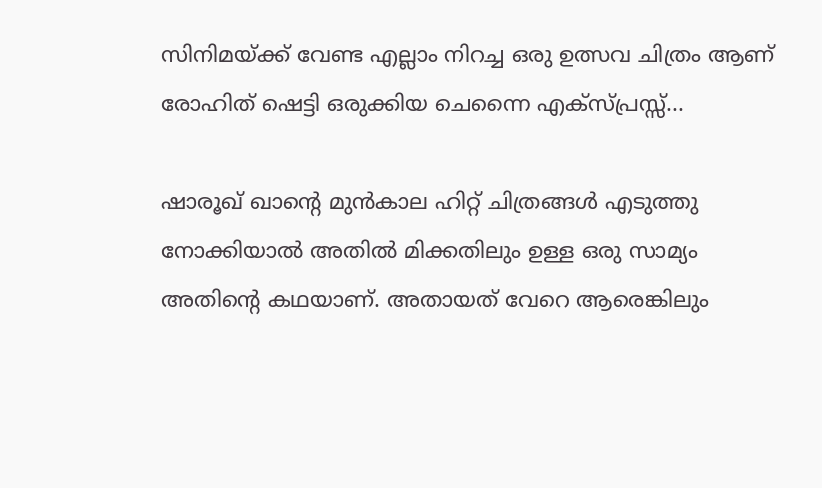സിനിമയ്ക്ക്‌ വേണ്ട എല്ലാം നിറച്ച ഒരു ഉത്സവ ചിത്രം ആണ് രോഹിത്‌ ഷെട്ടി ഒരുക്കിയ ചെന്നൈ എക്സ്പ്രസ്സ്‌...

ഷാരൂഖ് ഖാന്റെ മുന്‍കാല ഹിറ്റ്‌ ചിത്രങ്ങള്‍ എടുത്തു നോക്കിയാല്‍ അതില്‍ മിക്കതിലും ഉള്ള ഒരു സാമ്യം അതിന്റെ കഥയാണ്. അതായത് വേറെ ആരെങ്കിലും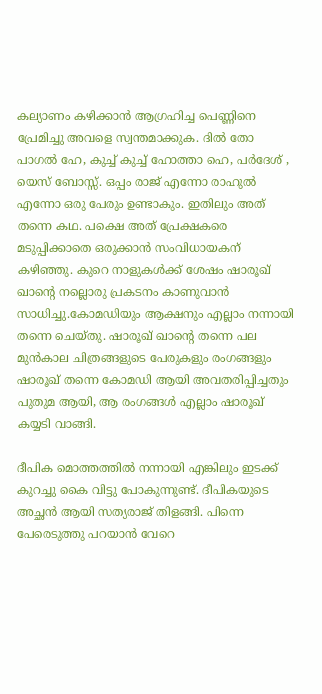കല്യാണം കഴിക്കാന്‍ ആഗ്രഹിച്ച പെണ്ണിനെ പ്രേമിച്ചു അവളെ സ്വന്തമാക്കുക. ദില്‍ തോ പാഗല്‍ ഹേ, കുച്ച് കുച്ച് ഹോത്താ ഹെ, പര്‍ദേശ് , യെസ് ബോസ്സ്. ഒപ്പം രാജ്‌ എന്നോ രാഹുല്‍ എന്നോ ഒരു പേരും ഉണ്ടാകും. ഇതിലും അത് തന്നെ കഥ. പക്ഷെ അത് പ്രേക്ഷകരെ മടുപ്പിക്കാതെ ഒരുക്കാന്‍ സംവിധായകന് കഴിഞ്ഞു. കുറെ നാളുകള്‍ക്ക് ശേഷം ഷാരൂഖ് ഖാന്റെ നല്ലൊരു പ്രകടനം കാണുവാന്‍ സാധിച്ചു.കോമഡിയും ആക്ഷനും എല്ലാം നന്നായി തന്നെ ചെയ്തു. ഷാരൂഖ്‌ ഖാന്റെ തന്നെ പല മുന്‍കാല ചിത്രങ്ങളുടെ പേരുകളും രംഗങ്ങളും ഷാരൂഖ്‌ തന്നെ കോമഡി ആയി അവതരിപ്പിച്ചതും പുതുമ ആയി, ആ രംഗങ്ങള്‍ എല്ലാം ഷാരൂഖ്‌ കയ്യടി വാങ്ങി.

ദീപിക മൊത്തത്തില്‍ നന്നായി എങ്കിലും ഇടക്ക്‌ കുറച്ചു കൈ വിട്ടു പോകുന്നുണ്ട്. ദീപികയുടെ അച്ഛന്‍ ആയി സത്യരാജ്‌ തിളങ്ങി. പിന്നെ പേരെടുത്തു പറയാന്‍ വേറെ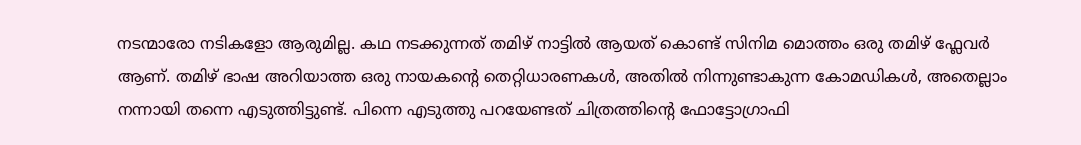നടന്മാരോ നടികളോ ആരുമില്ല. കഥ നടക്കുന്നത് തമിഴ്‌ നാട്ടില്‍ ആയത് കൊണ്ട് സിനിമ മൊത്തം ഒരു തമിഴ്‌ ഫ്ലേവര്‍ ആണ്. തമിഴ്‌ ഭാഷ അറിയാത്ത ഒരു നായകന്റെ തെറ്റിധാരണകള്‍, അതില്‍ നിന്നുണ്ടാകുന്ന കോമഡികള്‍, അതെല്ലാം നന്നായി തന്നെ എടുത്തിട്ടുണ്ട്. പിന്നെ എടുത്തു പറയേണ്ടത് ചിത്രത്തിന്റെ ഫോട്ടോഗ്രാഫി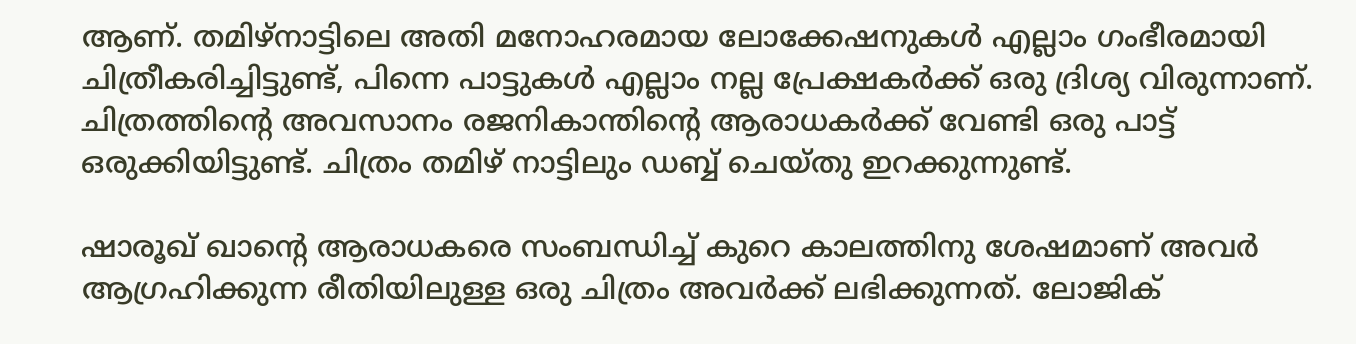ആണ്. തമിഴ്നാട്ടിലെ അതി മനോഹരമായ ലോക്കേഷനുകള്‍ എല്ലാം ഗംഭീരമായി ചിത്രീകരിച്ചിട്ടുണ്ട്, പിന്നെ പാട്ടുകള്‍ എല്ലാം നല്ല പ്രേക്ഷകര്‍ക്ക്‌ ഒരു ദ്രിശ്യ വിരുന്നാണ്. ചിത്രത്തിന്റെ അവസാനം രജനികാന്തിന്റെ ആരാധകര്‍ക്ക് വേണ്ടി ഒരു പാട്ട് ഒരുക്കിയിട്ടുണ്ട്. ചിത്രം തമിഴ്‌ നാട്ടിലും ഡബ്ബ് ചെയ്തു ഇറക്കുന്നുണ്ട്.

ഷാരൂഖ്‌ ഖാന്റെ ആരാധകരെ സംബന്ധിച്ച് കുറെ കാലത്തിനു ശേഷമാണ് അവര്‍ ആഗ്രഹിക്കുന്ന രീതിയിലുള്ള ഒരു ചിത്രം അവര്‍ക്ക്‌ ലഭിക്കുന്നത്. ലോജിക്‌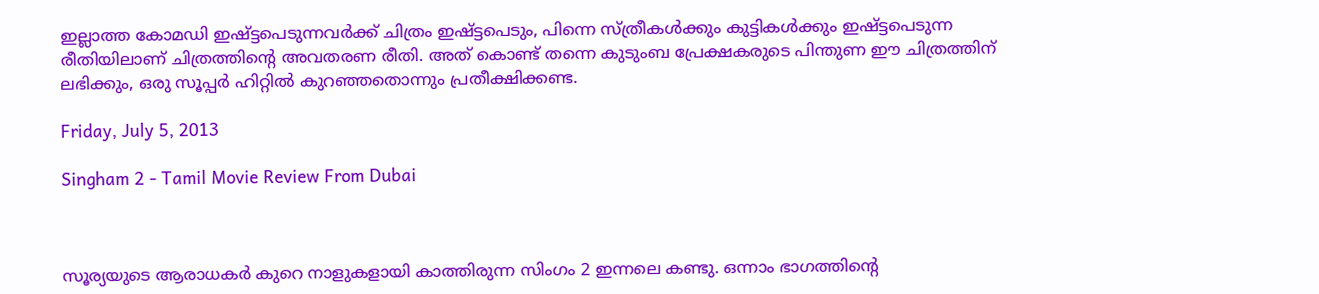ഇല്ലാത്ത കോമഡി ഇഷ്ട്ടപെടുന്നവര്‍ക്ക് ചിത്രം ഇഷ്ട്ടപെടും, പിന്നെ സ്ത്രീകള്‍ക്കും കുട്ടികള്‍ക്കും ഇഷ്ട്ടപെടുന്ന രീതിയിലാണ് ചിത്രത്തിന്റെ അവതരണ രീതി. അത് കൊണ്ട് തന്നെ കുടുംബ പ്രേക്ഷകരുടെ പിന്തുണ ഈ ചിത്രത്തിന് ലഭിക്കും, ഒരു സൂപ്പര്‍ ഹിറ്റില്‍ കുറഞ്ഞതൊന്നും പ്രതീക്ഷിക്കണ്ട.

Friday, July 5, 2013

Singham 2 - Tamil Movie Review From Dubai



സൂര്യയുടെ ആരാധകര്‍ കുറെ നാളുകളായി കാത്തിരുന്ന സിംഗം 2 ഇന്നലെ കണ്ടു. ഒന്നാം ഭാഗത്തിന്റെ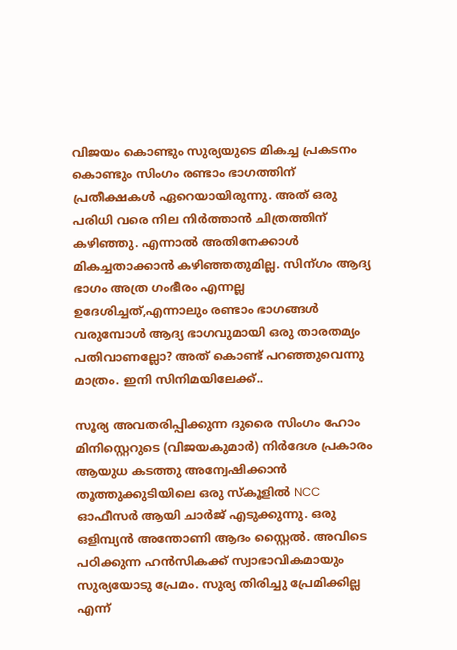വിജയം കൊണ്ടും സുര്യയുടെ മികച്ച പ്രകടനം കൊണ്ടും സിംഗം രണ്ടാം ഭാഗത്തിന് പ്രതീക്ഷകള്‍ ഏറെയായിരുന്നു. അത് ഒരു പരിധി വരെ നില നിര്‍ത്താന്‍ ചിത്രത്തിന് കഴിഞ്ഞു. എന്നാല്‍ അതിനേക്കാള്‍ മികച്ചതാക്കാന്‍ കഴിഞ്ഞതുമില്ല. സിന്ഗം ആദ്യ ഭാഗം അത്ര ഗംഭീരം എന്നല്ല ഉദേശിച്ചത്,എന്നാലും രണ്ടാം ഭാഗങ്ങള്‍ വരുമ്പോള്‍ ആദ്യ ഭാഗവുമായി ഒരു താരതമ്യം പതിവാണല്ലോ? അത് കൊണ്ട് പറഞ്ഞുവെന്നു മാത്രം. ഇനി സിനിമയിലേക്ക്..

സൂര്യ അവതരിപ്പിക്കുന്ന ദുരൈ സിംഗം ഹോം മിനിസ്റ്റെറുടെ (വിജയകുമാര്‍) നിര്‍ദേശ പ്രകാരം ആയുധ കടത്തു അന്വേഷിക്കാന്‍ തൂത്തുക്കുടിയിലെ ഒരു സ്കൂളില്‍ NCC ഓഫീസര്‍ ആയി ചാര്‍ജ് എടുക്കുന്നു. ഒരു ഒളിമ്പ്യന്‍ അന്തോണി ആദം സ്റ്റൈല്‍. അവിടെ പഠിക്കുന്ന ഹന്‍സികക്ക് സ്വാഭാവികമായും സുര്യയോടു പ്രേമം. സുര്യ തിരിച്ചു പ്രേമിക്കില്ല എന്ന്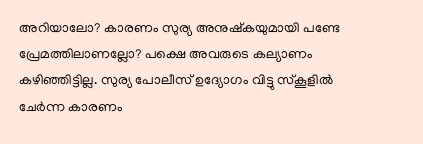അറിയാലോ? കാരണം സുര്യ അനുഷ്കയുമായി പണ്ടേ പ്രേമത്തിലാണല്ലോ? പക്ഷെ അവരുടെ കല്യാണം കഴിഞ്ഞിട്ടില്ല. സുര്യ പോലീസ് ഉദ്യോഗം വിട്ടു സ്കൂളില്‍ ചേര്‍ന്ന കാരണം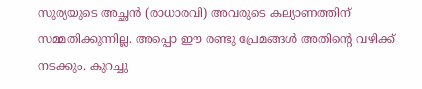സുര്യയുടെ അച്ഛന്‍ (രാധാരവി) അവരുടെ കല്യാണത്തിന് സമ്മതിക്കുന്നില്ല. അപ്പൊ ഈ രണ്ടു പ്രേമങ്ങള്‍ അതിന്റെ വഴിക്ക് നടക്കും. കുറച്ചു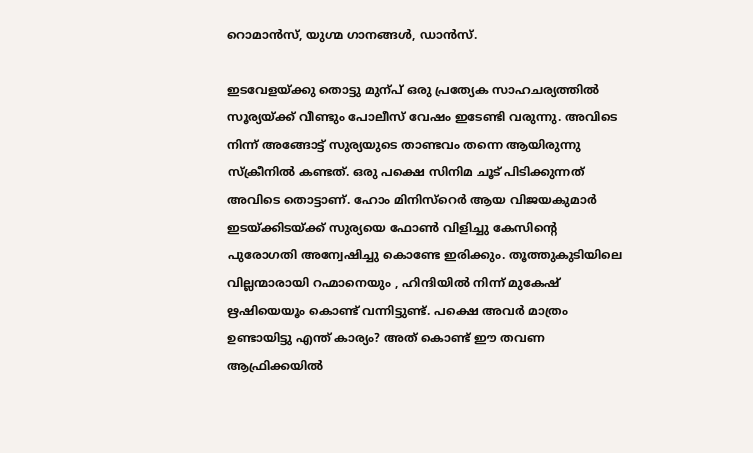റൊമാന്‍സ്, യുഗ്മ ഗാനങ്ങള്‍, ഡാന്‍സ്.

ഇടവേളയ്ക്കു തൊട്ടു മുന്പ് ഒരു പ്രത്യേക സാഹചര്യത്തില്‍ സൂര്യയ്ക്ക് വീണ്ടും പോലീസ് വേഷം ഇടേണ്ടി വരുന്നു. അവിടെ നിന്ന് അങ്ങോട്ട്‌ സുര്യയുടെ താണ്ടവം തന്നെ ആയിരുന്നു സ്ക്രീനില്‍ കണ്ടത്. ഒരു പക്ഷെ സിനിമ ചൂട് പിടിക്കുന്നത് അവിടെ തൊട്ടാണ്. ഹോം മിനിസ്റെര്‍ ആയ വിജയകുമാര്‍ ഇടയ്ക്കിടയ്ക്ക് സുര്യയെ ഫോണ്‍ വിളിച്ചു കേസിന്റെ പുരോഗതി അന്വേഷിച്ചു കൊണ്ടേ ഇരിക്കും. തൂത്തുകുടിയിലെ വില്ലന്മാരായി റഹ്മാനെയും , ഹിന്ദിയില്‍ നിന്ന് മുകേഷ്‌ ഋഷിയെയൂം കൊണ്ട് വന്നിട്ടുണ്ട്. പക്ഷെ അവര്‍ മാത്രം ഉണ്ടായിട്ടു എന്ത് കാര്യം? അത് കൊണ്ട് ഈ തവണ ആഫ്രിക്കയില്‍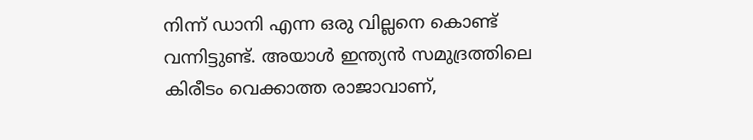നിന്ന് ഡാനി എന്ന ഒരു വില്ലനെ കൊണ്ട് വന്നിട്ടുണ്ട്. അയാള്‍ ഇന്ത്യന്‍ സമുദ്രത്തിലെ കിരീടം വെക്കാത്ത രാജാവാണ്,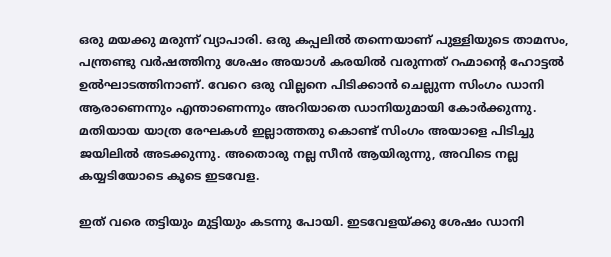ഒരു മയക്കു മരുന്ന് വ്യാപാരി. ഒരു കപ്പലില്‍ തന്നെയാണ് പുള്ളിയുടെ താമസം, പന്ത്രണ്ടു വര്‍ഷത്തിനു ശേഷം അയാള്‍ കരയില്‍ വരുന്നത് റഹ്മാന്റെ ഹോട്ടല്‍ ഉല്‍ഘാടത്തിനാണ്. വേറെ ഒരു വില്ലനെ പിടിക്കാന്‍ ചെല്ലുന്ന സിംഗം ഡാനി ആരാണെന്നും എന്താണെന്നും അറിയാതെ ഡാനിയുമായി കോര്‍ക്കുന്നു. മതിയായ യാത്ര രേഘകള്‍ ഇല്ലാത്തതു കൊണ്ട് സിംഗം അയാളെ പിടിച്ചു ജയിലില്‍ അടക്കുന്നു. അതൊരു നല്ല സീന്‍ ആയിരുന്നു, അവിടെ നല്ല കയ്യടിയോടെ കൂടെ ഇടവേള.

ഇത് വരെ തട്ടിയും മുട്ടിയും കടന്നു പോയി. ഇടവേളയ്ക്കു ശേഷം ഡാനി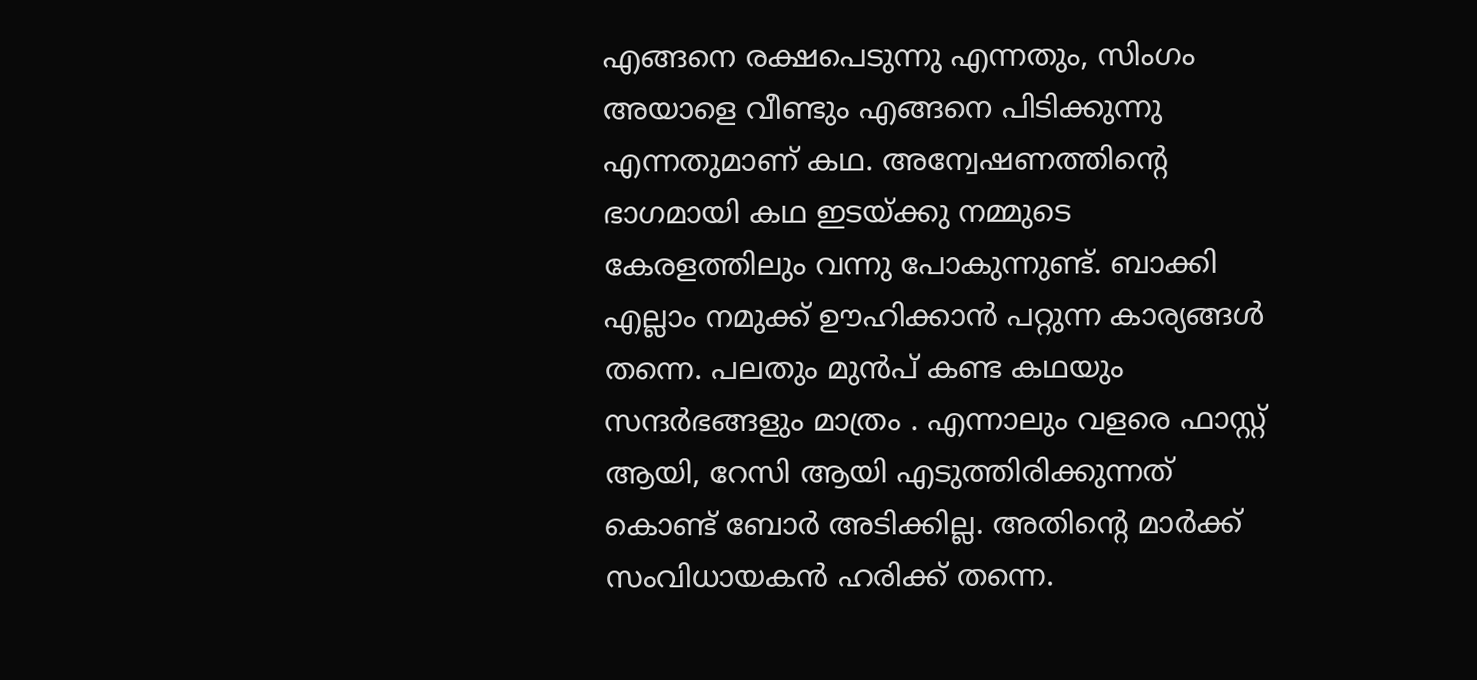എങ്ങനെ രക്ഷപെടുന്നു എന്നതും, സിംഗം അയാളെ വീണ്ടും എങ്ങനെ പിടിക്കുന്നു എന്നതുമാണ് കഥ. അന്വേഷണത്തിന്റെ ഭാഗമായി കഥ ഇടയ്ക്കു നമ്മുടെ കേരളത്തിലും വന്നു പോകുന്നുണ്ട്. ബാക്കി എല്ലാം നമുക്ക്‌ ഊഹിക്കാന്‍ പറ്റുന്ന കാര്യങ്ങള്‍ തന്നെ. പലതും മുന്‍പ്‌ കണ്ട കഥയും സന്ദര്‍ഭങ്ങളും മാത്രം . എന്നാലും വളരെ ഫാസ്റ്റ് ആയി, റേസി ആയി എടുത്തിരിക്കുന്നത് കൊണ്ട് ബോര്‍ അടിക്കില്ല. അതിന്റെ മാര്‍ക്ക്‌ സംവിധായകന്‍ ഹരിക്ക് തന്നെ.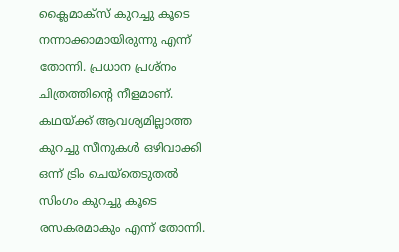ക്ലൈമാക്സ്‌ കുറച്ചു കൂടെ നന്നാക്കാമായിരുന്നു എന്ന് തോന്നി. പ്രധാന പ്രശ്നം ചിത്രത്തിന്റെ നീളമാണ്. കഥയ്ക്ക് ആവശ്യമില്ലാത്ത കുറച്ചു സീനുകള്‍ ഒഴിവാക്കി ഒന്ന് ട്രിം ചെയ്തെടുതല്‍ സിംഗം കുറച്ചു കൂടെ രസകരമാകും എന്ന് തോന്നി.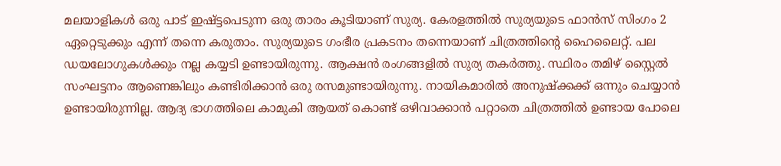മലയാളികള്‍ ഒരു പാട് ഇഷ്ട്ടപെടുന്ന ഒരു താരം കൂടിയാണ് സുര്യ. കേരളത്തില്‍ സുര്യയുടെ ഫാന്‍സ്‌ സിംഗം 2 ഏറ്റെടുക്കും എന്ന് തന്നെ കരുതാം. സുര്യയുടെ ഗംഭീര പ്രകടനം തന്നെയാണ് ചിത്രത്തിന്റെ ഹൈലൈറ്റ്. പല ഡയലോഗുകള്‍ക്കും നല്ല കയ്യടി ഉണ്ടായിരുന്നു. ആക്ഷന്‍ രംഗങ്ങളില്‍ സുര്യ തകര്‍ത്തു. സ്ഥിരം തമിഴ്‌ സ്റ്റൈല്‍ സംഘട്ടനം ആണെങ്കിലും കണ്ടിരിക്കാന്‍ ഒരു രസമുണ്ടായിരുന്നു. നായികമാരില്‍ അനുഷ്ക്കക്ക് ഒന്നും ചെയ്യാന്‍ ഉണ്ടായിരുന്നില്ല. ആദ്യ ഭാഗത്തിലെ കാമുകി ആയത് കൊണ്ട് ഒഴിവാക്കാന്‍ പറ്റാതെ ചിത്രത്തില്‍ ഉണ്ടായ പോലെ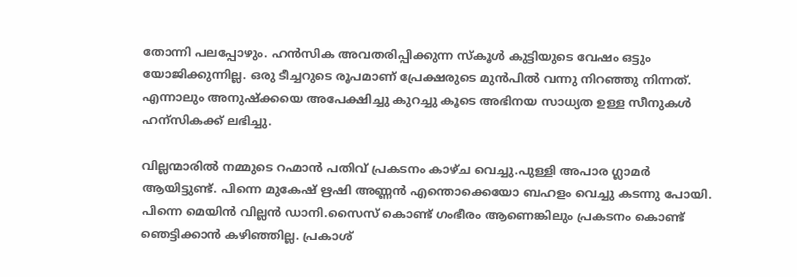തോന്നി പലപ്പോഴും. ഹന്‍സിക അവതരിപ്പിക്കുന്ന സ്കൂള്‍ കുട്ടിയുടെ വേഷം ഒട്ടും യോജിക്കുന്നില്ല. ഒരു ടീച്ചറുടെ രൂപമാണ്‌ പ്രേക്ഷരുടെ മുന്‍പില്‍ വന്നു നിറഞ്ഞു നിന്നത്. എന്നാലും അനുഷ്ക്കയെ അപേക്ഷിച്ചു കുറച്ചു കൂടെ അഭിനയ സാധ്യത ഉള്ള സീനുകള്‍ ഹന്സികക്ക് ലഭിച്ചു.

വില്ലന്മാരില്‍ നമ്മുടെ റഹ്മാന്‍ പതിവ് പ്രകടനം കാഴ്ച വെച്ചു.പുള്ളി അപാര ഗ്ലാമര്‍ ആയിട്ടുണ്ട്. പിന്നെ മുകേഷ്‌ ഋഷി അണ്ണന്‍ എന്തൊക്കെയോ ബഹളം വെച്ചു കടന്നു പോയി. പിന്നെ മെയിന്‍ വില്ലന്‍ ഡാനി.സൈസ് കൊണ്ട് ഗംഭീരം ആണെങ്കിലും പ്രകടനം കൊണ്ട് ഞെട്ടിക്കാന്‍ കഴിഞ്ഞില്ല. പ്രകാശ്‌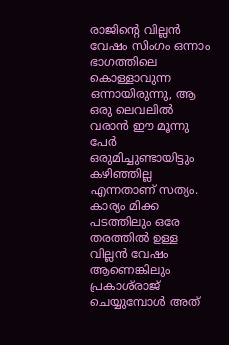രാജിന്റെ വില്ലന്‍ വേഷം സിംഗം ഒന്നാം ഭാഗത്തിലെ കൊള്ളാവുന്ന ഒന്നായിരുന്നു, ആ ഒരു ലെവലില്‍ വരാന്‍ ഈ മൂന്നു പേര്‍ ഒരുമിച്ചുണ്ടായിട്ടും കഴിഞ്ഞില്ല എന്നതാണ് സത്യം. കാര്യം മിക്ക പടത്തിലും ഒരേ തരത്തില്‍ ഉള്ള വില്ലന്‍ വേഷം ആണെങ്കിലും പ്രകാശ്‌രാജ് ചെയ്യുമ്പോള്‍ അത്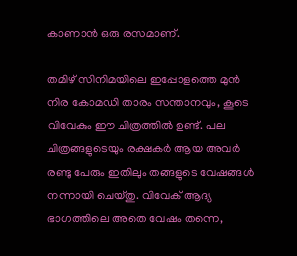കാണാന്‍ ഒരു രസമാണ്.

തമിഴ്‌ സിനിമയിലെ ഇപ്പോളത്തെ മുന്‍ നിര കോമഡി താരം സന്താനവും, കൂടെ വിവേകും ഈ ചിത്രത്തില്‍ ഉണ്ട്. പല ചിത്രങ്ങളുടെയും രക്ഷകര്‍ ആയ അവര്‍ രണ്ടു പേരും ഇതിലും തങ്ങളുടെ വേഷങ്ങള്‍ നന്നായി ചെയ്തു. വിവേക്‌ ആദ്യ ഭാഗത്തിലെ അതെ വേഷം തന്നെ,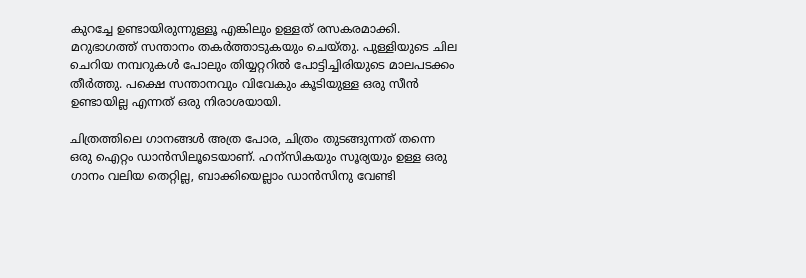കുറച്ചേ ഉണ്ടായിരുന്നുള്ളൂ എങ്കിലും ഉള്ളത് രസകരമാക്കി. മറുഭാഗത്ത്‌ സന്താനം തകര്‍ത്താടുകയും ചെയ്തു. പുള്ളിയുടെ ചില ചെറിയ നമ്പറുകള്‍ പോലും തിയ്യറ്ററില്‍ പോട്ടിച്ചിരിയുടെ മാലപടക്കം തീര്‍ത്തു. പക്ഷെ സന്താനവും വിവേകും കൂടിയുള്ള ഒരു സീന്‍ ഉണ്ടായില്ല എന്നത് ഒരു നിരാശയായി.

ചിത്രത്തിലെ ഗാനങ്ങള്‍ അത്ര പോര, ചിത്രം തുടങ്ങുന്നത് തന്നെ ഒരു ഐറ്റം ഡാന്‍സിലൂടെയാണ്. ഹന്സികയും സൂര്യയും ഉള്ള ഒരു ഗാനം വലിയ തെറ്റില്ല, ബാക്കിയെല്ലാം ഡാന്‍സിനു വേണ്ടി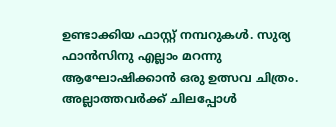ഉണ്ടാക്കിയ ഫാസ്റ്റ് നമ്പറുകള്‍. സുര്യ ഫാന്‍സിനു എല്ലാം മറന്നു ആഘോഷിക്കാന്‍ ഒരു ഉത്സവ ചിത്രം. അല്ലാത്തവര്‍ക്ക് ചിലപ്പോള്‍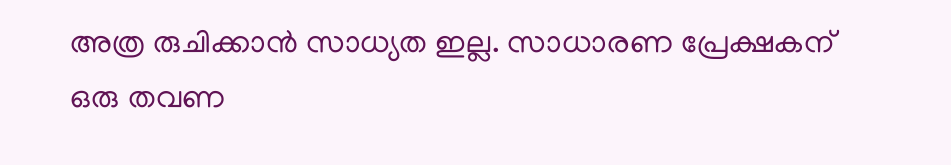അത്ര രുചിക്കാന്‍ സാധ്യത ഇല്ല. സാധാരണ പ്രേക്ഷകന് ഒരു തവണ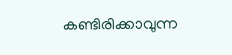കണ്ടിരിക്കാവുന്ന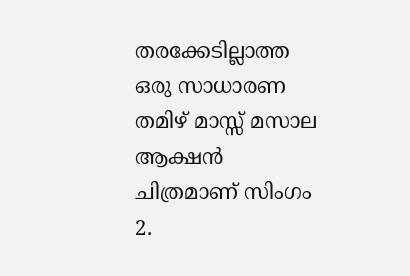തരക്കേടില്ലാത്ത ഒരു സാധാരണ തമിഴ്‌ മാസ്സ് മസാല ആക്ഷന്‍ ചിത്രമാണ്‌ സിംഗം 2.